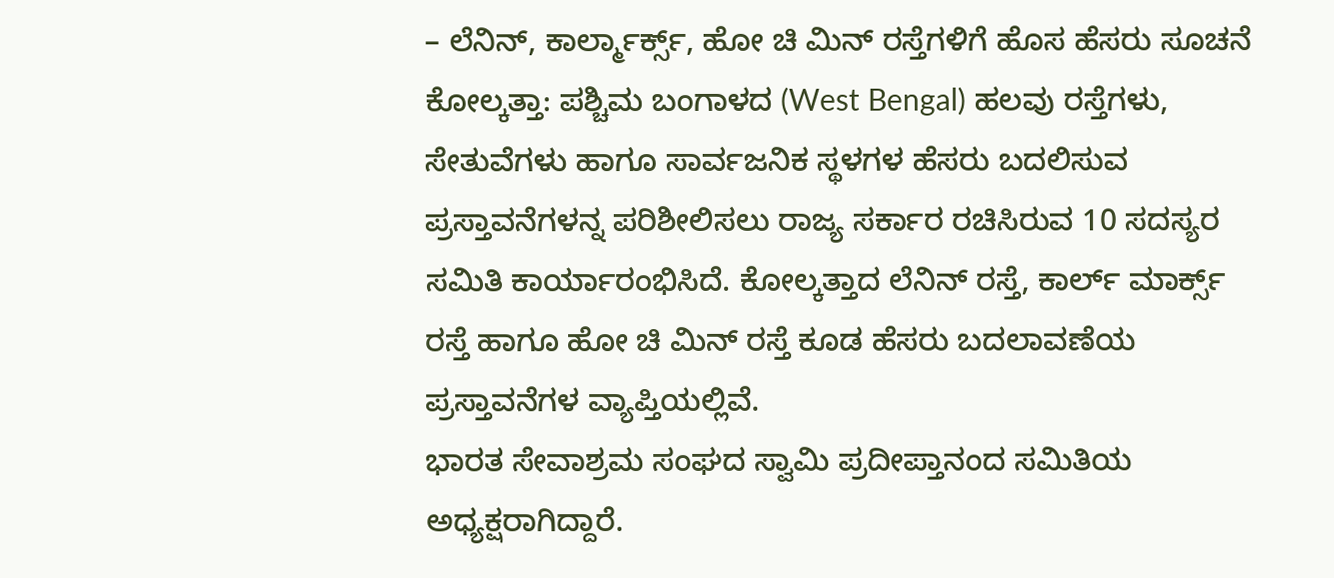– ಲೆನಿನ್, ಕಾರ್ಲ್ಮಾರ್ಕ್ಸ್, ಹೋ ಚಿ ಮಿನ್ ರಸ್ತೆಗಳಿಗೆ ಹೊಸ ಹೆಸರು ಸೂಚನೆ
ಕೋಲ್ಕತ್ತಾ: ಪಶ್ಚಿಮ ಬಂಗಾಳದ (West Bengal) ಹಲವು ರಸ್ತೆಗಳು, ಸೇತುವೆಗಳು ಹಾಗೂ ಸಾರ್ವಜನಿಕ ಸ್ಥಳಗಳ ಹೆಸರು ಬದಲಿಸುವ ಪ್ರಸ್ತಾವನೆಗಳನ್ನ ಪರಿಶೀಲಿಸಲು ರಾಜ್ಯ ಸರ್ಕಾರ ರಚಿಸಿರುವ 10 ಸದಸ್ಯರ ಸಮಿತಿ ಕಾರ್ಯಾರಂಭಿಸಿದೆ. ಕೋಲ್ಕತ್ತಾದ ಲೆನಿನ್ ರಸ್ತೆ, ಕಾರ್ಲ್ ಮಾರ್ಕ್ಸ್ ರಸ್ತೆ ಹಾಗೂ ಹೋ ಚಿ ಮಿನ್ ರಸ್ತೆ ಕೂಡ ಹೆಸರು ಬದಲಾವಣೆಯ ಪ್ರಸ್ತಾವನೆಗಳ ವ್ಯಾಪ್ತಿಯಲ್ಲಿವೆ.
ಭಾರತ ಸೇವಾಶ್ರಮ ಸಂಘದ ಸ್ವಾಮಿ ಪ್ರದೀಪ್ತಾನಂದ ಸಮಿತಿಯ ಅಧ್ಯಕ್ಷರಾಗಿದ್ದಾರೆ.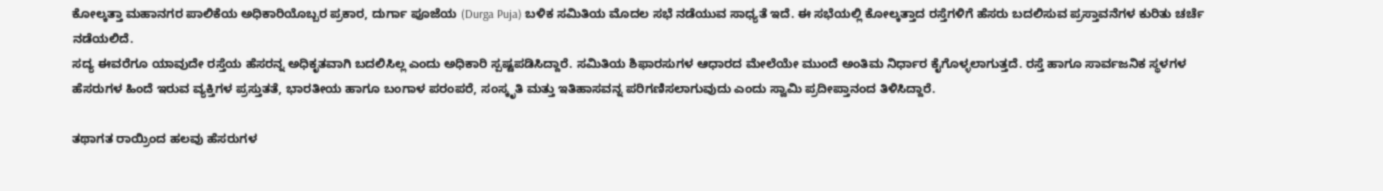ಕೋಲ್ಕತ್ತಾ ಮಹಾನಗರ ಪಾಲಿಕೆಯ ಅಧಿಕಾರಿಯೊಬ್ಬರ ಪ್ರಕಾರ, ದುರ್ಗಾ ಪೂಜೆಯ (Durga Puja) ಬಳಿಕ ಸಮಿತಿಯ ಮೊದಲ ಸಭೆ ನಡೆಯುವ ಸಾಧ್ಯತೆ ಇದೆ. ಈ ಸಭೆಯಲ್ಲಿ ಕೋಲ್ಕತ್ತಾದ ರಸ್ತೆಗಳಿಗೆ ಹೆಸರು ಬದಲಿಸುವ ಪ್ರಸ್ತಾವನೆಗಳ ಕುರಿತು ಚರ್ಚೆ ನಡೆಯಲಿದೆ.
ಸದ್ಯ ಈವರೆಗೂ ಯಾವುದೇ ರಸ್ತೆಯ ಹೆಸರನ್ನ ಅಧಿಕೃತವಾಗಿ ಬದಲಿಸಿಲ್ಲ ಎಂದು ಅಧಿಕಾರಿ ಸ್ಪಷ್ಟಪಡಿಸಿದ್ದಾರೆ. ಸಮಿತಿಯ ಶಿಫಾರಸುಗಳ ಆಧಾರದ ಮೇಲೆಯೇ ಮುಂದೆ ಅಂತಿಮ ನಿರ್ಧಾರ ಕೈಗೊಳ್ಳಲಾಗುತ್ತದೆ. ರಸ್ತೆ ಹಾಗೂ ಸಾರ್ವಜನಿಕ ಸ್ಥಳಗಳ ಹೆಸರುಗಳ ಹಿಂದೆ ಇರುವ ವ್ಯಕ್ತಿಗಳ ಪ್ರಸ್ತುತತೆ, ಭಾರತೀಯ ಹಾಗೂ ಬಂಗಾಳ ಪರಂಪರೆ, ಸಂಸ್ಕೃತಿ ಮತ್ತು ಇತಿಹಾಸವನ್ನ ಪರಿಗಣಿಸಲಾಗುವುದು ಎಂದು ಸ್ವಾಮಿ ಪ್ರದೀಪ್ತಾನಂದ ತಿಳಿಸಿದ್ದಾರೆ.

ತಥಾಗತ ರಾಯ್ರಿಂದ ಹಲವು ಹೆಸರುಗಳ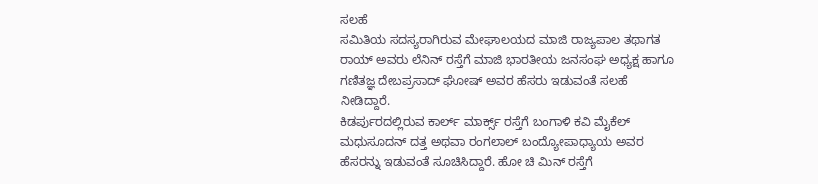ಸಲಹೆ
ಸಮಿತಿಯ ಸದಸ್ಯರಾಗಿರುವ ಮೇಘಾಲಯದ ಮಾಜಿ ರಾಜ್ಯಪಾಲ ತಥಾಗತ ರಾಯ್ ಅವರು ಲೆನಿನ್ ರಸ್ತೆಗೆ ಮಾಜಿ ಭಾರತೀಯ ಜನಸಂಘ ಅಧ್ಯಕ್ಷ ಹಾಗೂ ಗಣಿತಜ್ಞ ದೇಬಪ್ರಸಾದ್ ಘೋಷ್ ಅವರ ಹೆಸರು ಇಡುವಂತೆ ಸಲಹೆ ನೀಡಿದ್ದಾರೆ.
ಕಿಡರ್ಪುರದಲ್ಲಿರುವ ಕಾರ್ಲ್ ಮಾರ್ಕ್ಸ್ ರಸ್ತೆಗೆ ಬಂಗಾಳಿ ಕವಿ ಮೈಕೆಲ್ ಮಧುಸೂದನ್ ದತ್ತ ಅಥವಾ ರಂಗಲಾಲ್ ಬಂದ್ಯೋಪಾಧ್ಯಾಯ ಅವರ ಹೆಸರನ್ನು ಇಡುವಂತೆ ಸೂಚಿಸಿದ್ದಾರೆ. ಹೋ ಚಿ ಮಿನ್ ರಸ್ತೆಗೆ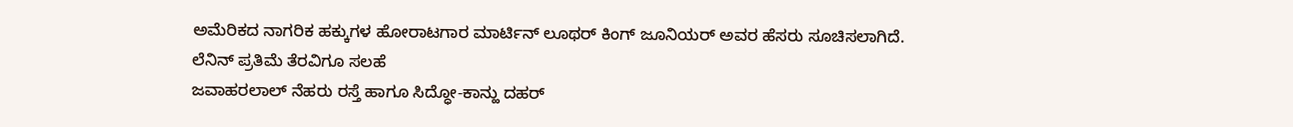ಅಮೆರಿಕದ ನಾಗರಿಕ ಹಕ್ಕುಗಳ ಹೋರಾಟಗಾರ ಮಾರ್ಟಿನ್ ಲೂಥರ್ ಕಿಂಗ್ ಜೂನಿಯರ್ ಅವರ ಹೆಸರು ಸೂಚಿಸಲಾಗಿದೆ.
ಲೆನಿನ್ ಪ್ರತಿಮೆ ತೆರವಿಗೂ ಸಲಹೆ
ಜವಾಹರಲಾಲ್ ನೆಹರು ರಸ್ತೆ ಹಾಗೂ ಸಿದ್ಧೋ-ಕಾನ್ಹು ದಹರ್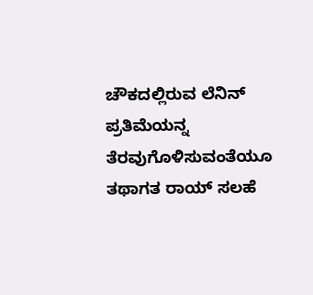ಚೌಕದಲ್ಲಿರುವ ಲೆನಿನ್ ಪ್ರತಿಮೆಯನ್ನ ತೆರವುಗೊಳಿಸುವಂತೆಯೂ ತಥಾಗತ ರಾಯ್ ಸಲಹೆ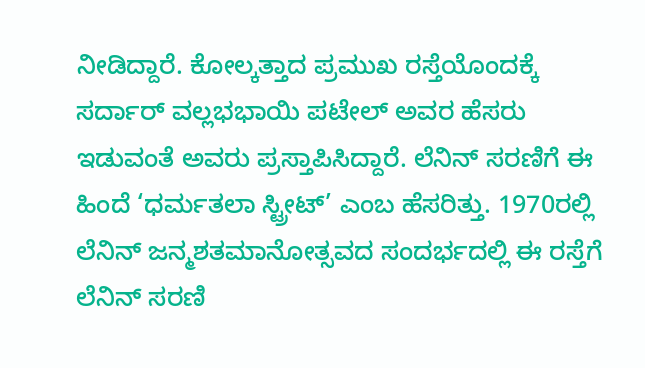ನೀಡಿದ್ದಾರೆ. ಕೋಲ್ಕತ್ತಾದ ಪ್ರಮುಖ ರಸ್ತೆಯೊಂದಕ್ಕೆ ಸರ್ದಾರ್ ವಲ್ಲಭಭಾಯಿ ಪಟೇಲ್ ಅವರ ಹೆಸರು ಇಡುವಂತೆ ಅವರು ಪ್ರಸ್ತಾಪಿಸಿದ್ದಾರೆ. ಲೆನಿನ್ ಸರಣಿಗೆ ಈ ಹಿಂದೆ ‘ಧರ್ಮತಲಾ ಸ್ಟ್ರೀಟ್’ ಎಂಬ ಹೆಸರಿತ್ತು. 1970ರಲ್ಲಿ ಲೆನಿನ್ ಜನ್ಮಶತಮಾನೋತ್ಸವದ ಸಂದರ್ಭದಲ್ಲಿ ಈ ರಸ್ತೆಗೆ ಲೆನಿನ್ ಸರಣಿ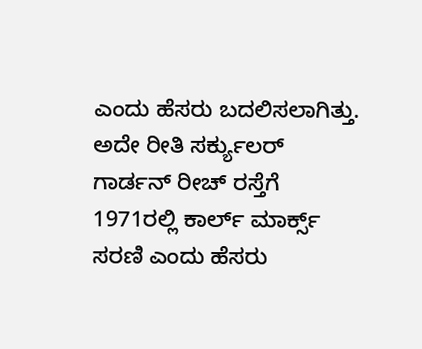ಎಂದು ಹೆಸರು ಬದಲಿಸಲಾಗಿತ್ತು. ಅದೇ ರೀತಿ ಸರ್ಕ್ಯುಲರ್ ಗಾರ್ಡನ್ ರೀಚ್ ರಸ್ತೆಗೆ 1971ರಲ್ಲಿ ಕಾರ್ಲ್ ಮಾರ್ಕ್ಸ್ ಸರಣಿ ಎಂದು ಹೆಸರು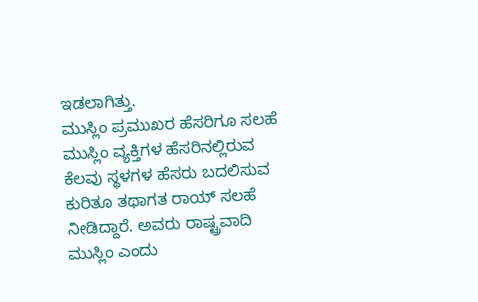ಇಡಲಾಗಿತ್ತು.
ಮುಸ್ಲಿಂ ಪ್ರಮುಖರ ಹೆಸರಿಗೂ ಸಲಹೆ
ಮುಸ್ಲಿಂ ವ್ಯಕ್ತಿಗಳ ಹೆಸರಿನಲ್ಲಿರುವ ಕೆಲವು ಸ್ಥಳಗಳ ಹೆಸರು ಬದಲಿಸುವ ಕುರಿತೂ ತಥಾಗತ ರಾಯ್ ಸಲಹೆ ನೀಡಿದ್ದಾರೆ. ಅವರು ರಾಷ್ಟ್ರವಾದಿ ಮುಸ್ಲಿಂ ಎಂದು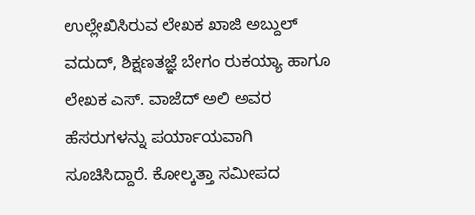ಉಲ್ಲೇಖಿಸಿರುವ ಲೇಖಕ ಖಾಜಿ ಅಬ್ದುಲ್ ವದುದ್, ಶಿಕ್ಷಣತಜ್ಞೆ ಬೇಗಂ ರುಕಯ್ಯಾ ಹಾಗೂ ಲೇಖಕ ಎಸ್. ವಾಜೆದ್ ಅಲಿ ಅವರ ಹೆಸರುಗಳನ್ನು ಪರ್ಯಾಯವಾಗಿ ಸೂಚಿಸಿದ್ದಾರೆ. ಕೋಲ್ಕತ್ತಾ ಸಮೀಪದ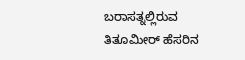ಬರಾಸತ್ನಲ್ಲಿರುವ ತಿತೂಮೀರ್ ಹೆಸರಿನ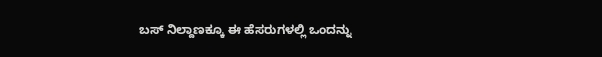ಬಸ್ ನಿಲ್ದಾಣಕ್ಕೂ ಈ ಹೆಸರುಗಳಲ್ಲಿ ಒಂದನ್ನು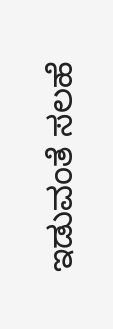ಇಡುವಂತೆ ಸಲಹೆ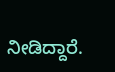ನೀಡಿದ್ದಾರೆ.